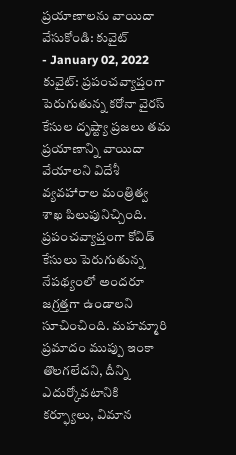ప్రయాణాలను వాయిదా వేసుకోండి: కువైట్
- January 02, 2022
కువైట్: ప్రపంచవ్యాప్తంగా పెరుగుతున్న కరోనా వైరస్ కేసుల దృష్ట్యా ప్రజలు తమ ప్రయాణాన్ని వాయిదా వేయాలని విదేశీ వ్యవహారాల మంత్రిత్వ శాఖ పిలుపునిచ్చింది. ప్రపంచవ్యాప్తంగా కోవిడ్ కేసులు పెరుగుతున్న నేపథ్యంలో అందరూ జగ్రత్తగా ఉండాలని సూచించింది. మహమ్మారి ప్రమాదం ముప్పు ఇంకా తొలగలేదని, దీన్ని ఎదుర్కోవటానికి కర్ఫ్యూలు, విమాన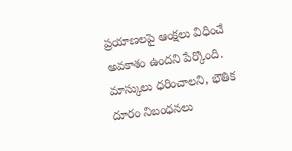ప్రయాణలపై ఆంక్షలు విధించే అవకాశం ఉందని పేర్కొంది. మాస్కులు ధరించాలని, భౌతిక దూరం నిబంధనలు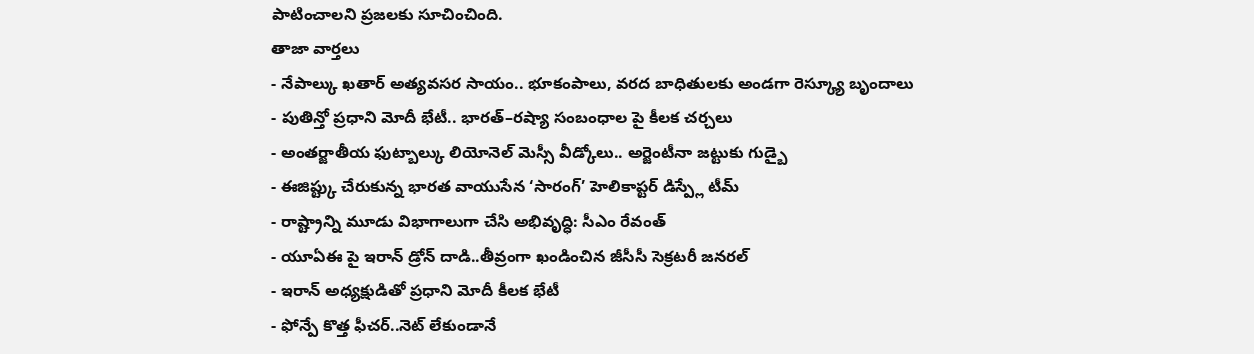పాటించాలని ప్రజలకు సూచించింది.
తాజా వార్తలు
- నేపాల్కు ఖతార్ అత్యవసర సాయం.. భూకంపాలు, వరద బాధితులకు అండగా రెస్క్యూ బృందాలు
- పుతిన్తో ప్రధాని మోదీ భేటీ.. భారత్–రష్యా సంబంధాల పై కీలక చర్చలు
- అంతర్జాతీయ ఫుట్బాల్కు లియోనెల్ మెస్సీ వీడ్కోలు.. అర్జెంటీనా జట్టుకు గుడ్బై
- ఈజిప్ట్కు చేరుకున్న భారత వాయుసేన ‘సారంగ్’ హెలికాప్టర్ డిస్ప్లే టీమ్
- రాష్ట్రాన్ని మూడు విభాగాలుగా చేసి అభివృద్ధి: సీఎం రేవంత్
- యూఏఈ పై ఇరాన్ డ్రోన్ దాడి..తీవ్రంగా ఖండించిన జీసీసీ సెక్రటరీ జనరల్
- ఇరాన్ అధ్యక్షుడితో ప్రధాని మోదీ కీలక భేటీ
- ఫోన్పే కొత్త ఫీచర్..నెట్ లేకుండానే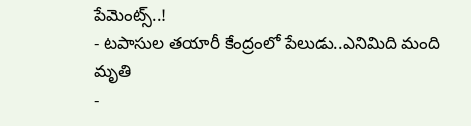పేమెంట్స్..!
- టపాసుల తయారీ కేంద్రంలో పేలుడు..ఎనిమిది మంది మృతి
-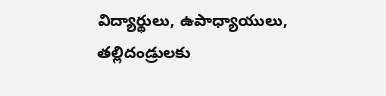విద్యార్థులు, ఉపాధ్యాయులు, తల్లిదండ్రులకు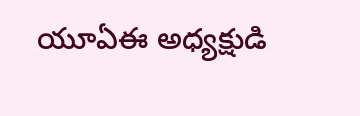యూఏఈ అధ్యక్షుడి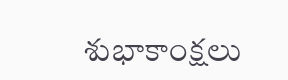శుభాకాంక్షలు